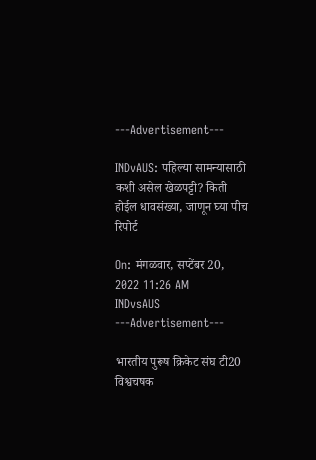---Advertisement---

INDvAUS: पहिल्या सामन्यासाठी कशी असेल खेळपट्टी? किती होईल धावसंख्या, जाणून घ्या पीच रिपोर्ट

On: मंगळवार, सप्टेंबर 20, 2022 11:26 AM
INDvsAUS
---Advertisement---

भारतीय पुरूष क्रिकेट संघ टी20 विश्वचषक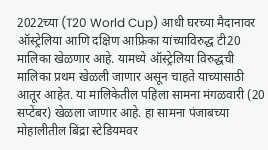2022च्या (T20 World Cup) आधी घरच्या मैदानावर ऑस्ट्रेलिया आणि दक्षिण आफ्रिका यांच्याविरुद्ध टी20 मालिका खेळणार आहे. यामध्ये ऑस्ट्रेलिया विरुद्धची मालिका प्रथम खेळली जाणार असून चाहते याच्यासाठी आतूर आहेत. या मालिकेतील पहिला सामना मंगळवारी (20 सप्टेंबर) खेळला जाणार आहे. हा सामना पंजाबच्या मोहालीतील बिंद्रा स्टेडियमवर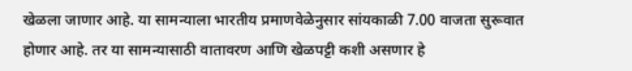खेळला जाणार आहे. या सामन्याला भारतीय प्रमाणवेळेनुसार सांयकाळी 7.00 वाजता सुरूवात होणार आहे. तर या सामन्यासाठी वातावरण आणि खेळपट्टी कशी असणार हे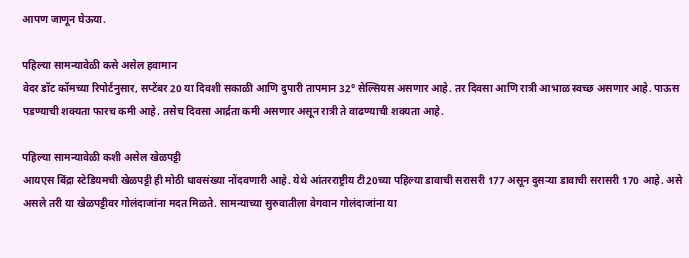आपण जाणून घेऊया.

पहिल्या सामन्यावेळी कसे असेल हवामान
वेदर डॉट कॉमच्या रिपोर्टनुसार, सप्टेंबर 20 या दिवशी सकाळी आणि दुपारी तापमान 32° सेल्सियस असणार आहे. तर दिवसा आणि रात्री आभाळ स्वच्छ असणार आहे. पाऊस पडण्याची शक्यता फारच कमी आहे. तसेच दिवसा आर्द्रता कमी असणार असून रात्री ते वाढण्याची शक्यता आहे.

पहिल्या सामन्यावेळी कशी असेल खेळपट्टी
आयएस बिंद्रा स्टेडियमची खेळपट्टी ही मोठी धावसंख्या नोंदवणारी आहे. येथे आंतरराष्ट्रीय टी20च्या पहिल्या डावाची सरासरी 177 असून दुसऱ्या डावाची सरासरी 170 आहे. असे असले तरी या खेळपट्टीवर गोलंदाजांना मदत मिळते. सामन्याच्या सुरुवातीला वेगवान गोलंदाजांना या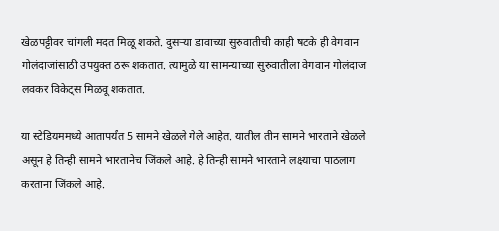खेळपट्टीवर चांगली मदत मिळू शकते. दुसऱ्या डावाच्या सुरुवातीची काही षटके ही वेगवान गोलंदाजांसाठी उपयुक्त ठरू शकतात. त्यामुळे या सामन्याच्या सुरुवातीला वेगवान गोलंदाज लवकर विकेट्स मिळवू शकतात.

या स्टेडियममध्ये आतापर्यंत 5 सामने खेळले गेले आहेत. यातील तीन सामने भारताने खेळले असून हे तिन्ही सामने भारतानेच जिंकले आहे. हे तिन्ही सामने भारताने लक्ष्याचा पाठलाग करताना जिंकले आहे.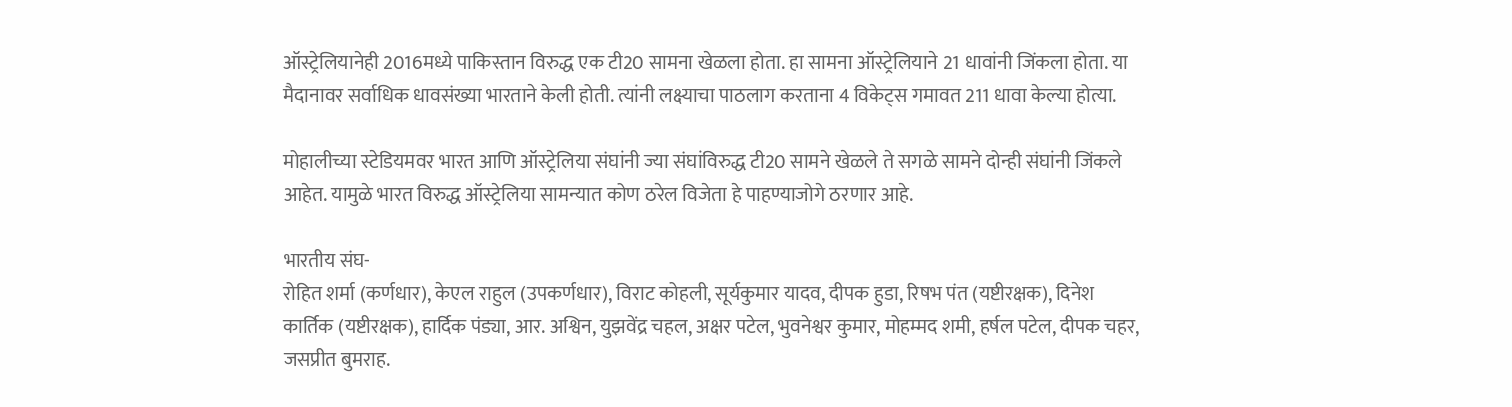ऑस्ट्रेलियानेही 2016मध्ये पाकिस्तान विरुद्ध एक टी20 सामना खेळला होता. हा सामना ऑस्ट्रेलियाने 21 धावांनी जिंकला होता. या मैदानावर सर्वाधिक धावसंख्या भारताने केली होती. त्यांनी लक्ष्याचा पाठलाग करताना 4 विकेट्स गमावत 211 धावा केल्या होत्या.

मोहालीच्या स्टेडियमवर भारत आणि ऑस्ट्रेलिया संघांनी ज्या संघांविरुद्ध टी20 सामने खेळले ते सगळे सामने दोन्ही संघांनी जिंकले आहेत. यामुळे भारत विरुद्ध ऑस्ट्रेलिया सामन्यात कोण ठरेल विजेता हे पाहण्याजोगे ठरणार आहे.

भारतीय संघ-
रोहित शर्मा (कर्णधार), केएल राहुल (उपकर्णधार), विराट कोहली, सूर्यकुमार यादव, दीपक हुडा, रिषभ पंत (यष्टीरक्षक), दिनेश कार्तिक (यष्टीरक्षक), हार्दिक पंड्या, आर. अश्विन, युझवेंद्र चहल, अक्षर पटेल, भुवनेश्वर कुमार, मोहम्मद शमी, हर्षल पटेल, दीपक चहर, जसप्रीत बुमराह.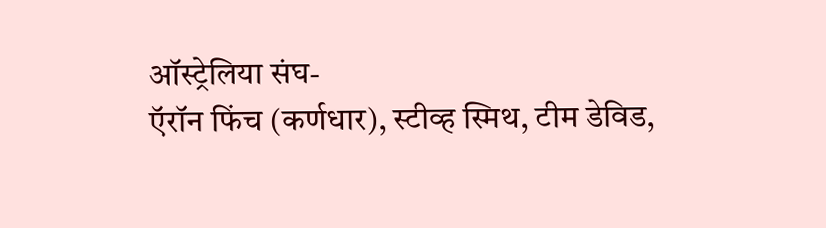ऑस्ट्रेलिया संघ-
ऍरॉन फिंच (कर्णधार), स्टीव्ह स्मिथ, टीम डेविड,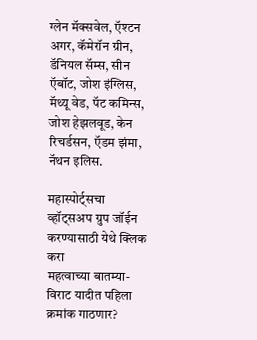ग्लेन मॅक्सवेल, ऍश्टन अगर, कॅमेरॉन ग्रीन, डॅनियल सॅम्स, सीन ऍबॉट, जोश इंग्लिस, मॅथ्यू वेड, पॅट कमिन्स, जोश हेझलवूड, केन रिचर्डसन, ऍडम झंमा, नॅथन इलिस.

महास्पोर्ट्सचा व्हॉट्सअप ग्रुप जॉईन करण्यासाठी येथे क्लिक करा
महत्वाच्या बातम्या-
विराट यादीत पहिला क्रमांक गाठणार?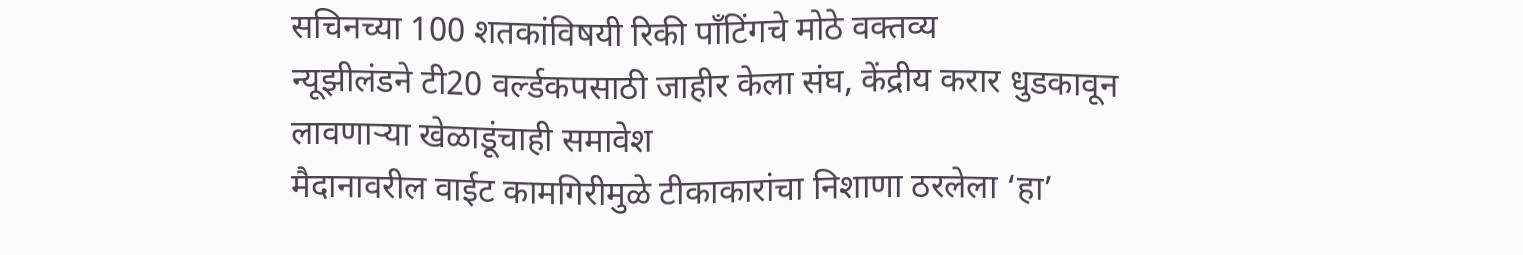सचिनच्या 100 शतकांविषयी रिकी पॉंटिंगचे मोठे वक्तव्य
न्यूझीलंडने टी20 वर्ल्डकपसाठी जाहीर केला संघ, केंद्रीय करार धुडकावून लावणाऱ्या खेळाडूंचाही समावेश
मैदानावरील वाईट कामगिरीमुळे टीकाकारांचा निशाणा ठरलेला ‘हा’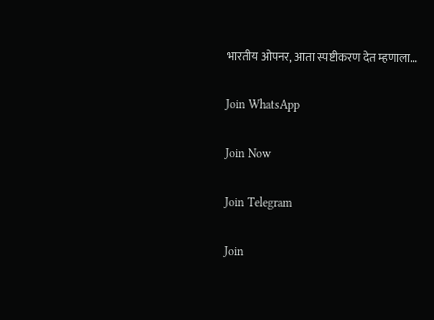भारतीय ओपनर, आता स्पष्टीकरण देत म्हणाला…

Join WhatsApp

Join Now

Join Telegram

Join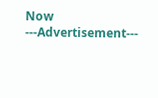Now
---Advertisement---